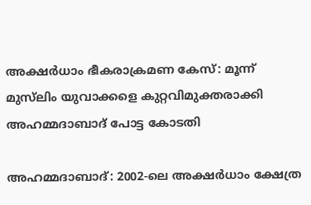അക്ഷർധാം ഭീകരാക്രമണ കേസ്: മൂന്ന് മുസ്‌ലിം യുവാക്കളെ കുറ്റവിമുക്തരാക്കി അഹമ്മദാബാദ് പോട്ട കോടതി

അഹമ്മദാബാദ്: 2002-ലെ അക്ഷർധാം ക്ഷേത്ര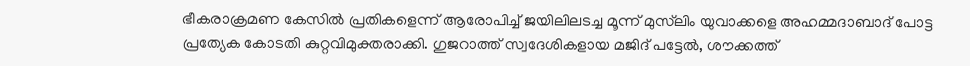ഭീകരാക്രമണ കേസിൽ പ്രതികളെന്ന് ആരോപിച്ച് ജയിലിലടച്ച മൂന്ന് മുസ്‌ലിം യുവാക്കളെ അഹമ്മദാബാദ് പോട്ട പ്രത്യേക കോടതി കുറ്റവിമുക്തരാക്കി. ഗുജറാത്ത് സ്വദേശികളായ മജിദ് പട്ടേൽ, ശൗക്കത്ത്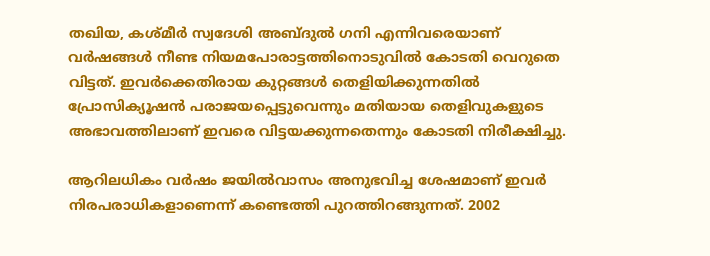തഖിയ, കശ്മീർ സ്വദേശി അബ്ദുൽ ഗനി എന്നിവരെയാണ് വർഷങ്ങൾ നീണ്ട നിയമപോരാട്ടത്തിനൊടുവിൽ കോടതി വെറുതെ വിട്ടത്. ഇവർക്കെതിരായ കുറ്റങ്ങൾ തെളിയിക്കുന്നതിൽ പ്രോസിക്യൂഷൻ പരാജയപ്പെട്ടുവെന്നും മതിയായ തെളിവുകളുടെ അഭാവത്തിലാണ് ഇവരെ വിട്ടയക്കുന്നതെന്നും കോടതി നിരീക്ഷിച്ചു.

ആറിലധികം വർഷം ജയിൽവാസം അനുഭവിച്ച ശേഷമാണ് ഇവർ നിരപരാധികളാണെന്ന് കണ്ടെത്തി പുറത്തിറങ്ങുന്നത്. 2002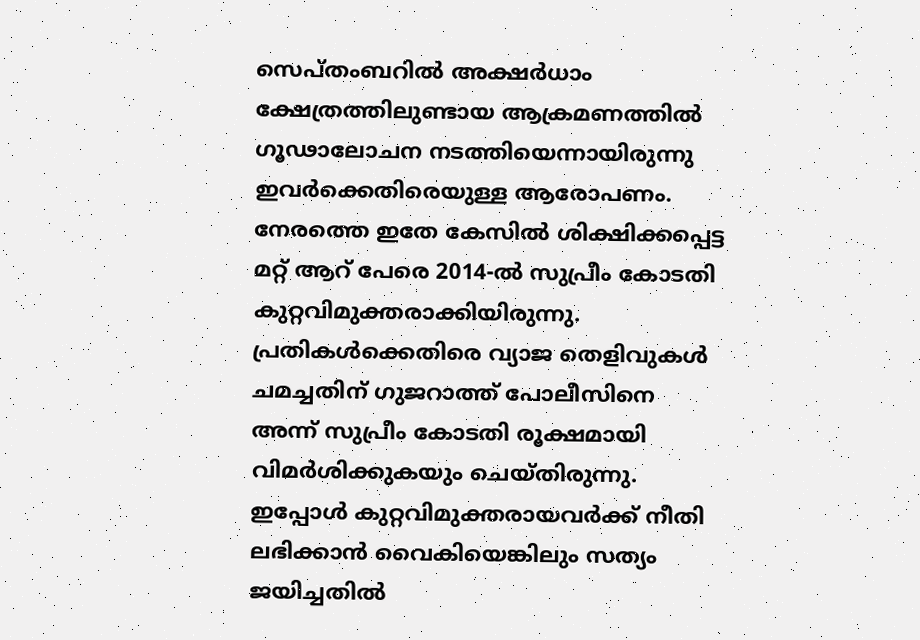സെപ്തംബറിൽ അക്ഷർധാം ക്ഷേത്രത്തിലുണ്ടായ ആക്രമണത്തിൽ ഗൂഢാലോചന നടത്തിയെന്നായിരുന്നു ഇവർക്കെതിരെയുള്ള ആരോപണം. നേരത്തെ ഇതേ കേസിൽ ശിക്ഷിക്കപ്പെട്ട മറ്റ് ആറ് പേരെ 2014-ൽ സുപ്രീം കോടതി കുറ്റവിമുക്തരാക്കിയിരുന്നു. പ്രതികൾക്കെതിരെ വ്യാജ തെളിവുകൾ ചമച്ചതിന് ഗുജറാത്ത് പോലീസിനെ അന്ന് സുപ്രീം കോടതി രൂക്ഷമായി വിമർശിക്കുകയും ചെയ്തിരുന്നു. ഇപ്പോൾ കുറ്റവിമുക്തരായവർക്ക് നീതി ലഭിക്കാൻ വൈകിയെങ്കിലും സത്യം ജയിച്ചതിൽ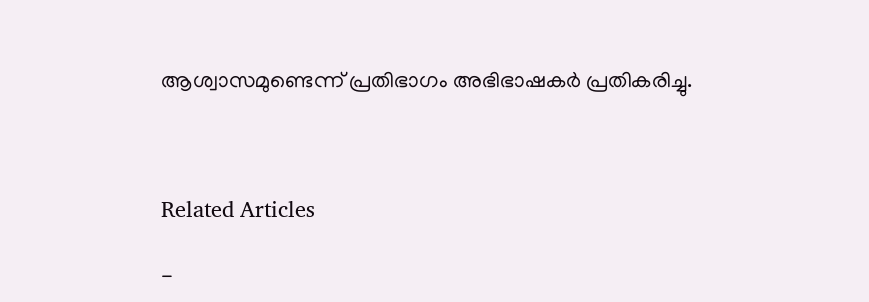ആശ്വാസമുണ്ടെന്ന് പ്രതിഭാഗം അഭിഭാഷകർ പ്രതികരിച്ചു.



Related Articles

-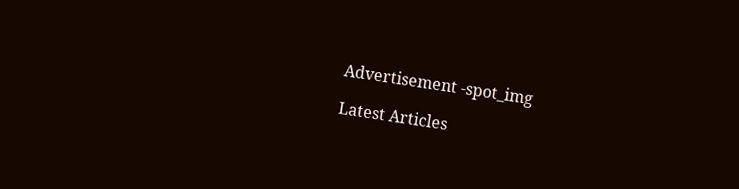Advertisement -spot_img

Latest Articles